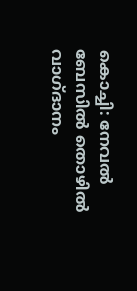കൊച്ചി: നേവൽ ബേസിൽ തൊഴിൽ വാഗ്ദാനം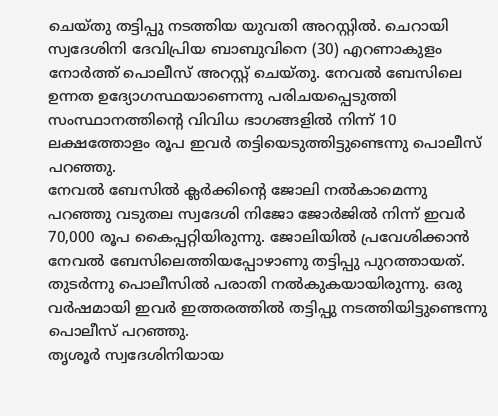ചെയ്തു തട്ടിപ്പു നടത്തിയ യുവതി അറസ്റ്റിൽ. ചെറായി സ്വദേശിനി ദേവിപ്രിയ ബാബുവിനെ (30) എറണാകുളം നോർത്ത് പൊലീസ് അറസ്റ്റ് ചെയ്തു. നേവൽ ബേസിലെ ഉന്നത ഉദ്യോഗസ്ഥയാണെന്നു പരിചയപ്പെടുത്തി സംസ്ഥാനത്തിൻ്റെ വിവിധ ഭാഗങ്ങളിൽ നിന്ന് 10 ലക്ഷത്തോളം രൂപ ഇവർ തട്ടിയെടുത്തിട്ടുണ്ടെന്നു പൊലീസ് പറഞ്ഞു.
നേവൽ ബേസിൽ ക്ലർക്കിൻ്റെ ജോലി നൽകാമെന്നു പറഞ്ഞു വടുതല സ്വദേശി നിജോ ജോർജിൽ നിന്ന് ഇവർ 70,000 രൂപ കൈപ്പറ്റിയിരുന്നു. ജോലിയിൽ പ്രവേശിക്കാൻ നേവൽ ബേസിലെത്തിയപ്പോഴാണു തട്ടിപ്പു പുറത്തായത്. തുടർന്നു പൊലീസിൽ പരാതി നൽകുകയായിരുന്നു. ഒരു വർഷമായി ഇവർ ഇത്തരത്തിൽ തട്ടിപ്പു നടത്തിയിട്ടുണ്ടെന്നു പൊലീസ് പറഞ്ഞു.
തൃശൂർ സ്വദേശിനിയായ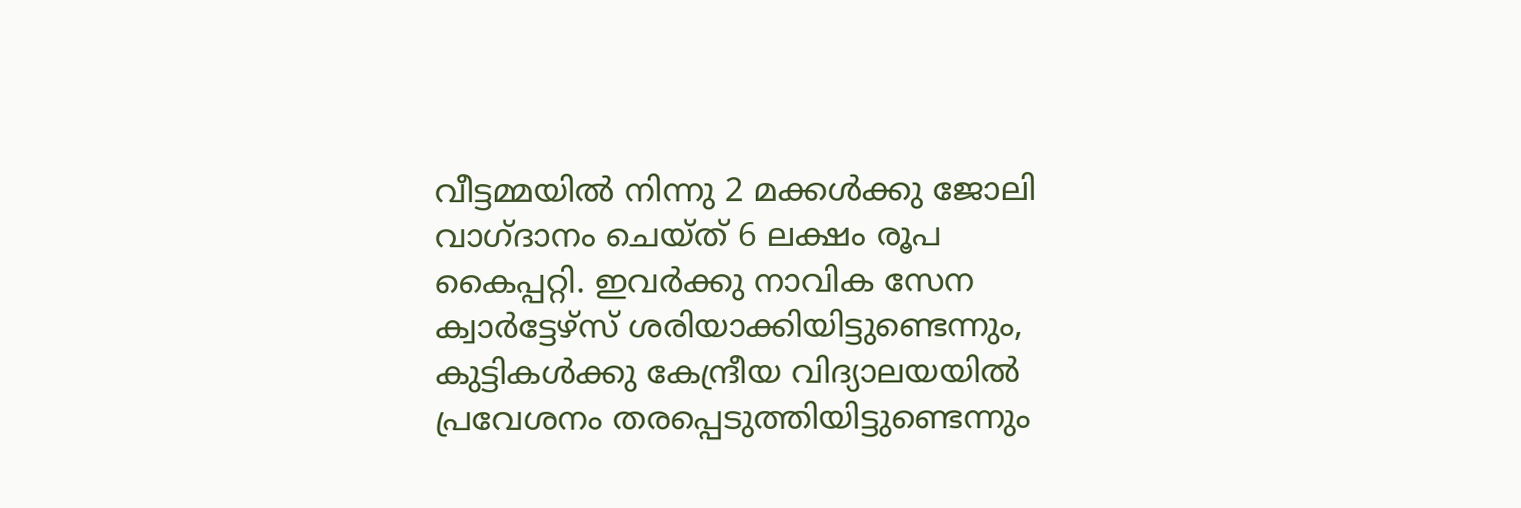വീട്ടമ്മയിൽ നിന്നു 2 മക്കൾക്കു ജോലി വാഗ്ദാനം ചെയ്ത് 6 ലക്ഷം രൂപ കൈപ്പറ്റി. ഇവർക്കു നാവിക സേന ക്വാർട്ടേഴ്സ് ശരിയാക്കിയിട്ടുണ്ടെന്നും, കുട്ടികൾക്കു കേന്ദ്രീയ വിദ്യാലയയിൽ പ്രവേശനം തരപ്പെടുത്തിയിട്ടുണ്ടെന്നും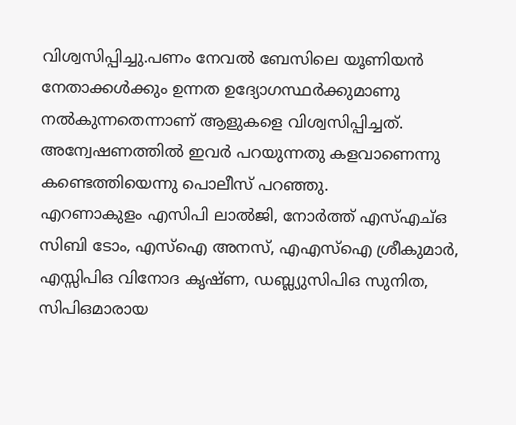വിശ്വസിപ്പിച്ചു.പണം നേവൽ ബേസിലെ യൂണിയൻ നേതാക്കൾക്കും ഉന്നത ഉദ്യോഗസ്ഥർക്കുമാണു നൽകുന്നതെന്നാണ് ആളുകളെ വിശ്വസിപ്പിച്ചത്. അന്വേഷണത്തിൽ ഇവർ പറയുന്നതു കളവാണെന്നു കണ്ടെത്തിയെന്നു പൊലീസ് പറഞ്ഞു.
എറണാകുളം എസിപി ലാൽജി, നോർത്ത് എസ്എച്ഒ സിബി ടോം, എസ്ഐ അനസ്, എഎസ്ഐ ശ്രീകുമാർ, എസ്സിപിഒ വിനോദ കൃഷ്ണ, ഡബ്ല്യുസിപിഒ സുനിത, സിപിഒമാരായ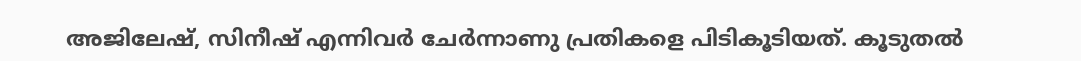അജിലേഷ്, സിനീഷ് എന്നിവർ ചേർന്നാണു പ്രതികളെ പിടികൂടിയത്. കൂടുതൽ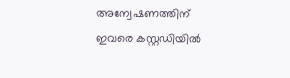അന്വേഷണത്തിന് ഇവരെ കസ്റ്റഡിയിൽ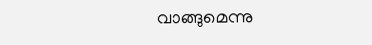വാങ്ങുമെന്നു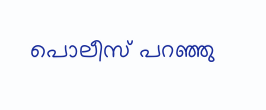പൊലീസ് പറഞ്ഞു